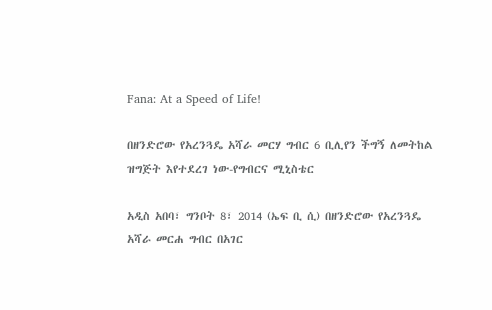Fana: At a Speed of Life!

በዘንድሮው የአረንጓዴ አሻራ መርሃ ግብር 6 ቢሊየን ችግኝ ለመትከል ዝግጅት እየተደረገ ነው-የግብርና ሚኒስቴር

አዲስ አበባ፣ ግንቦት 8፣ 2014 (ኤፍ ቢ ሲ) በዘንድሮው የአረንጓዴ አሻራ መርሐ ግብር በአገር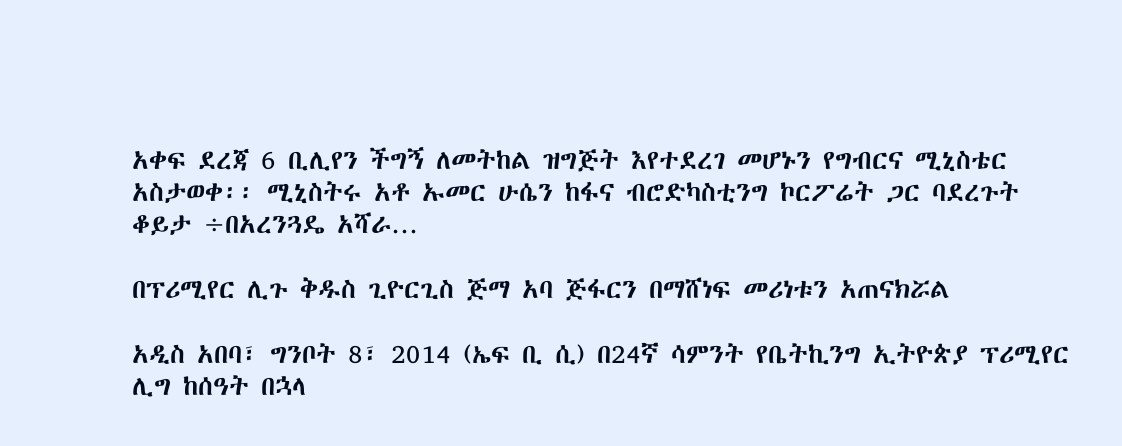አቀፍ ደረጃ 6 ቢሊየን ችግኝ ለመትከል ዝግጅት እየተደረገ መሆኑን የግብርና ሚኒስቴር አስታወቀ፡፡ ሚኒስትሩ አቶ ኡመር ሁሴን ከፋና ብሮድካስቲንግ ኮርፖሬት ጋር ባደረጉት ቆይታ ÷በአረንጓዴ አሻራ…

በፕሪሚየር ሊጉ ቅዱስ ጊዮርጊስ ጅማ አባ ጅፋርን በማሸነፍ መሪነቱን አጠናክሯል

አዲስ አበባ፣ ግንቦት 8፣ 2014 (ኤፍ ቢ ሲ) በ24ኛ ሳምንት የቤትኪንግ ኢትዮጵያ ፕሪሚየር ሊግ ከሰዓት በኋላ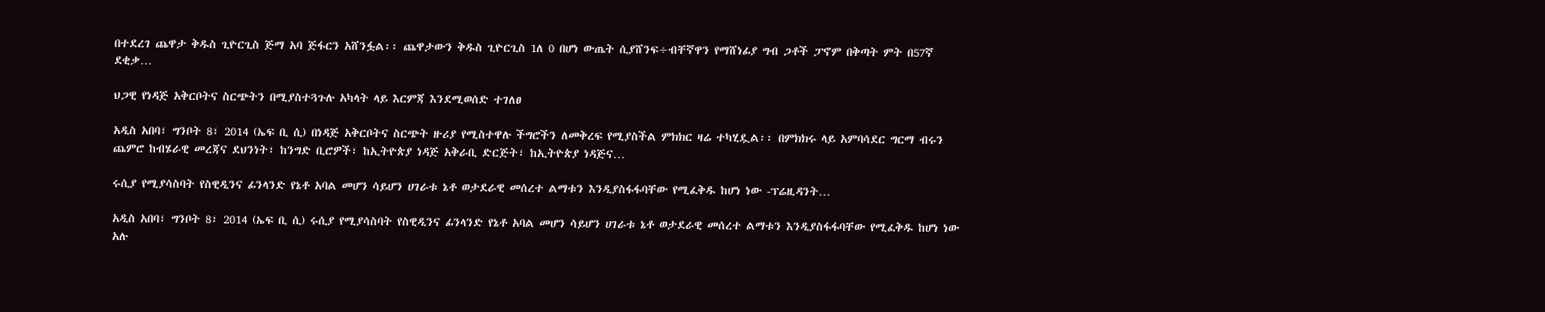በተደረገ ጨዋታ ቅዱስ ጊዮርጊስ ጅማ አባ ጅፋርን አሸንፏል፡፡ ጨዋታውን ቅዱስ ጊዮርጊስ 1ለ 0 በሆነ ውጤት ሲያሸንፍ÷ብቸኛዋን የማሸነፊያ ግብ ጋቶች ፓኖም በቅጣት ምት በ57ኛ ደቂቃ…

ህጋዊ የነዳጅ አቅርቦትና ስርጭትን በሚያስተጓጉሉ አካላት ላይ እርምጃ እንደሚወሰድ ተገለፀ

አዲስ አበባ፣ ግንቦት 8፣ 2014 (ኤፍ ቢ ሲ) በነዳጅ አቅርቦትና ስርጭት ዙሪያ የሚስተዋሉ ችግሮችን ለመቅረፍ የሚያስችል ምክክር ዛሬ ተካሂዷል፡፡ በምክክሩ ላይ አምባሳደር ግርማ ብሩን ጨምሮ ከብሄራዊ መረጃና ደህንነት፣ ከንግድ ቢሮዎች፣ ከኢትዮጵያ ነዳጅ አቅራቢ ድርጅት፣ ከኢትዮጵያ ነዳጅና…

ሩሲያ የሚያሳስባት የስዊዲንና ፊንላንድ የኔቶ አባል መሆን ሳይሆን ሀገራቱ ኔቶ ወታደራዊ መሰረተ ልማቱን እንዲያስፋፋባቸው የሚፈቅዱ ከሆነ ነው -ፕሬዚዳንት…

አዲስ አበባ፣ ግንቦት 8፣ 2014 (ኤፍ ቢ ሲ) ሩሲያ የሚያሳስባት የስዊዲንና ፊንላንድ የኔቶ አባል መሆን ሳይሆን ሀገራቱ ኔቶ ወታደራዊ መሰረተ ልማቱን እንዲያስፋፋባቸው የሚፈቅዱ ከሆነ ነው አሉ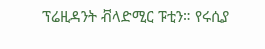ፕሬዚዳንት ቭላድሚር ፑቲን። የሩሲያ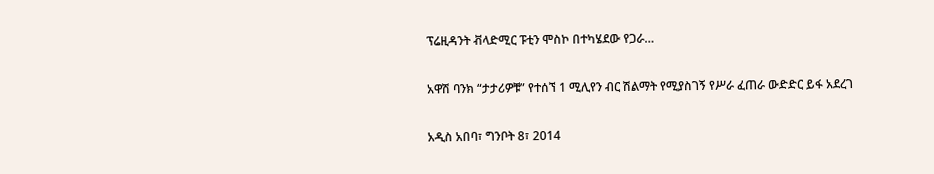ፕሬዚዳንት ቭላድሚር ፑቲን ሞስኮ በተካሄደው የጋራ…

አዋሽ ባንክ “ታታሪዎቹ” የተሰኘ 1 ሚሊየን ብር ሽልማት የሚያስገኝ የሥራ ፈጠራ ውድድር ይፋ አደረገ

አዲስ አበባ፣ ግንቦት 8፣ 2014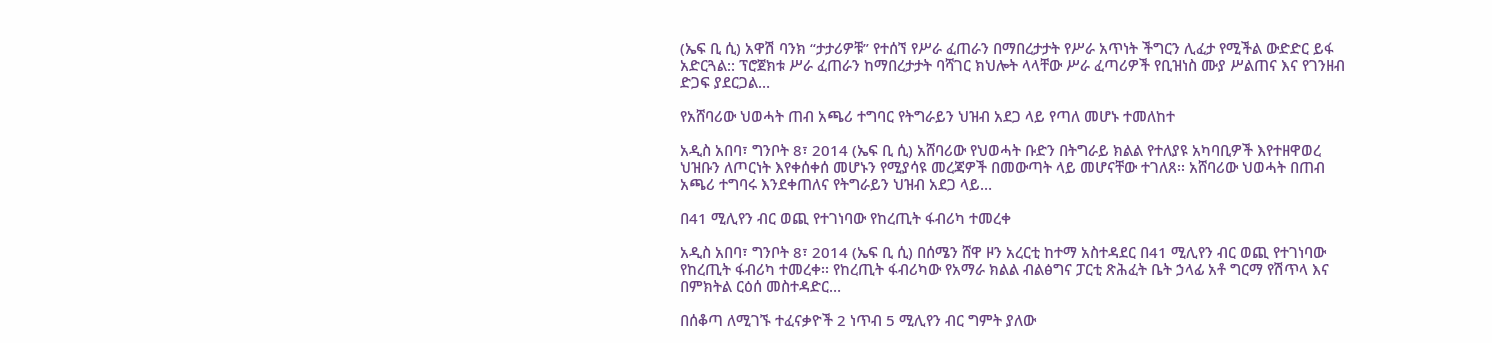(ኤፍ ቢ ሲ) አዋሽ ባንክ “ታታሪዎቹ” የተሰኘ የሥራ ፈጠራን በማበረታታት የሥራ አጥነት ችግርን ሊፈታ የሚችል ውድድር ይፋ አድርጓል:: ፕሮጀክቱ ሥራ ፈጠራን ከማበረታታት ባሻገር ክህሎት ላላቸው ሥራ ፈጣሪዎች የቢዝነስ ሙያ ሥልጠና እና የገንዘብ ድጋፍ ያደርጋል…

የአሸባሪው ህወሓት ጠብ አጫሪ ተግባር የትግራይን ህዝብ አደጋ ላይ የጣለ መሆኑ ተመለከተ

አዲስ አበባ፣ ግንቦት 8፣ 2014 (ኤፍ ቢ ሲ) አሸባሪው የህወሓት ቡድን በትግራይ ክልል የተለያዩ አካባቢዎች እየተዘዋወረ ህዝቡን ለጦርነት እየቀሰቀሰ መሆኑን የሚያሳዩ መረጃዎች በመውጣት ላይ መሆናቸው ተገለጸ፡፡ አሸባሪው ህወሓት በጠብ አጫሪ ተግባሩ እንደቀጠለና የትግራይን ህዝብ አደጋ ላይ…

በ41 ሚሊየን ብር ወጪ የተገነባው የከረጢት ፋብሪካ ተመረቀ

አዲስ አበባ፣ ግንቦት 8፣ 2014 (ኤፍ ቢ ሲ) በሰሜን ሸዋ ዞን አረርቲ ከተማ አስተዳደር በ41 ሚሊየን ብር ወጪ የተገነባው የከረጢት ፋብሪካ ተመረቀ፡፡ የከረጢት ፋብሪካው የአማራ ክልል ብልፅግና ፓርቲ ጽሕፈት ቤት ኃላፊ አቶ ግርማ የሽጥላ እና በምክትል ርዕሰ መስተዳድር…

በሰቆጣ ለሚገኙ ተፈናቃዮች 2 ነጥብ 5 ሚሊየን ብር ግምት ያለው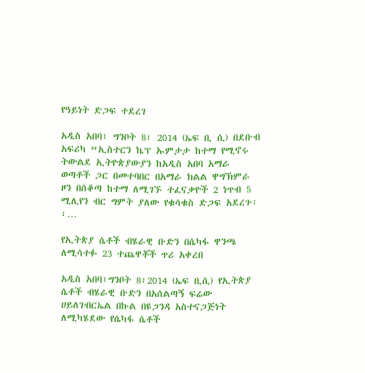የዓይነት ድጋፍ ተደረገ

አዲስ አበባ፣ ግንቦት 8፣ 2014 (ኤፍ ቢ ሲ) በደቡብ አፍሪካ “ኢስተርን ኬፕ ኡምታታ ከተማ የሚኖሩ ትውልደ ኢትዮጵያውያን ከአዲስ አበባ አማራ ወጣቶች ጋር በመተባበር በአማራ ክልል ዋግኽምራ ዞን በሰቆጣ ከተማ ለሚገኙ ተፈናቃዮች 2 ነጥብ 5 ሚሊየን ብር ግምት ያለው የቁሳቁስ ድጋፍ አደረጉ፡፡…

የኢትጵያ ሴቶች ብሄራዊ ቡድን በሴካፋ ዋንጫ ለሚሳተፉ 23 ተጨዋቾች ጥሪ አቀረበ

አዲስ አበባ፣ግንቦት 8፣2014 (ኤፍ ቢሲ) የኢትጵያ ሴቶች ብሄራዊ ቡድን በአሰልጣኝ ፍሬው ሀይለገብርኤል በኩል በዩጋንዳ አስተናጋጅነት ለሚካሄደው የሴካፋ ሴቶች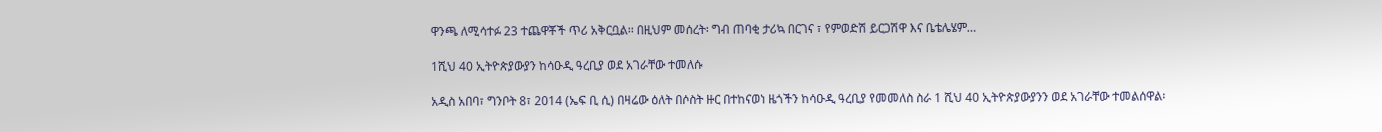ዋንጫ ለሚሳተፉ 23 ተጨዋቾች ጥሪ አቅርቧል፡፡ በዚህም መሰረት፡ ግብ ጠባቂ ታሪኳ በርገና ፣ የምወድሽ ይርጋሽዋ እና ቤቴሌሄም…

1ሺህ 40 ኢትዮጵያውያን ከሳዑዲ ዓረቢያ ወደ አገራቸው ተመለሱ

አዲስ አበባ፣ ግንቦት 8፣ 2014 (ኤፍ ቢ ሲ) በዛሬው ዕለት በሶስት ዙር በተከናወነ ዜጎችን ከሳዑዲ ዓረቢያ የመመለስ ስራ 1 ሺህ 40 ኢትዮጵያውያንን ወደ አገራቸው ተመልሰዋል፡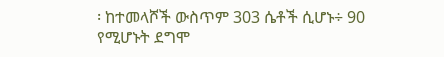፡ ከተመላሾች ውስጥም 303 ሴቶች ሲሆኑ÷ 90 የሚሆኑት ደግሞ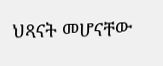ህጻናት መሆናቸው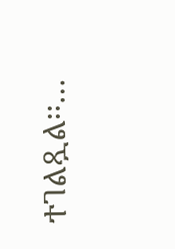ተገልጿል፡፡…